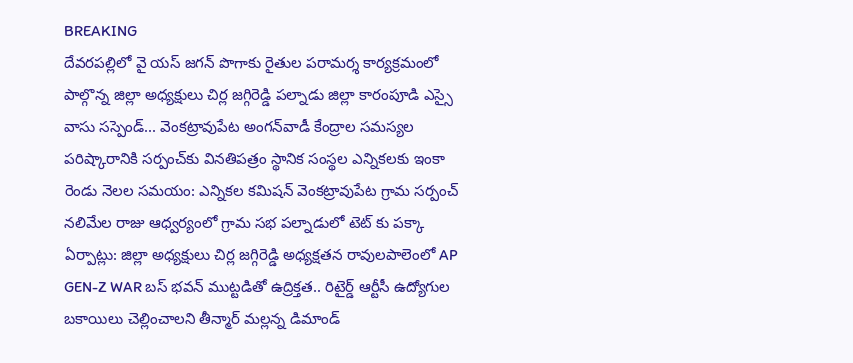BREAKING
దేవరపల్లిలో వై యస్ జగన్ పొగాకు రైతుల పరామర్శ కార్యక్రమంలో పాల్గొన్న జిల్లా అధ్యక్షులు చిర్ల జగ్గిరెడ్డి పల్నాడు జిల్లా కారంపూడి ఎస్సై వాసు సస్పెండ్... వెంకట్రావుపేట అంగన్‌వాడీ కేంద్రాల సమస్యల పరిష్కారానికి సర్పంచ్‌కు వినతిపత్రం స్థానిక సంస్థల ఎన్నికలకు ఇంకా రెండు నెలల సమయం: ఎన్నికల కమిషన్ వెంకట్రావుపేట గ్రామ సర్పంచ్ నలిమేల రాజు ఆధ్వర్యంలో గ్రామ సభ పల్నాడులో టెట్ కు పక్కా ఏర్పాట్లు: జిల్లా అధ్యక్షులు చిర్ల జగ్గిరెడ్డి అధ్యక్షతన రావులపాలెంలో AP GEN-Z WAR బస్ భవన్ ముట్టడితో ఉద్రిక్తత.. రిటైర్డ్ ఆర్టీసీ ఉద్యోగుల బకాయిలు చెల్లించాలని తీన్మార్ మల్లన్న డిమాండ్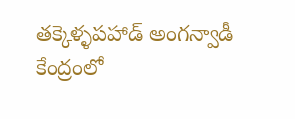తక్కెళ్ళపహాడ్ అంగన్వాడీ కేంద్రంలో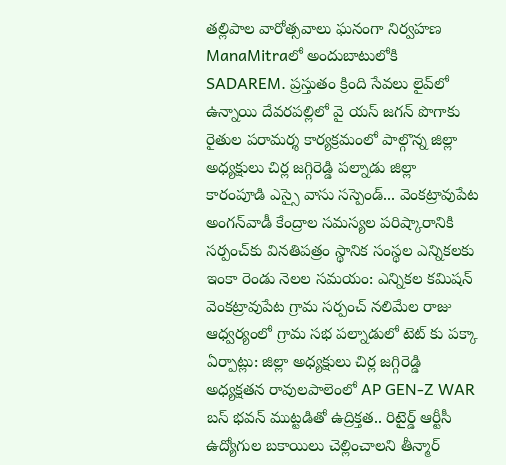తల్లిపాల వారోత్సవాలు ఘనంగా నిర్వహణ ManaMitraలో అందుబాటులోకి SADAREM. ప్రస్తుతం క్రింది సేవలు లైవ్‌లో ఉన్నాయి దేవరపల్లిలో వై యస్ జగన్ పొగాకు రైతుల పరామర్శ కార్యక్రమంలో పాల్గొన్న జిల్లా అధ్యక్షులు చిర్ల జగ్గిరెడ్డి పల్నాడు జిల్లా కారంపూడి ఎస్సై వాసు సస్పెండ్... వెంకట్రావుపేట అంగన్‌వాడీ కేంద్రాల సమస్యల పరిష్కారానికి సర్పంచ్‌కు వినతిపత్రం స్థానిక సంస్థల ఎన్నికలకు ఇంకా రెండు నెలల సమయం: ఎన్నికల కమిషన్ వెంకట్రావుపేట గ్రామ సర్పంచ్ నలిమేల రాజు ఆధ్వర్యంలో గ్రామ సభ పల్నాడులో టెట్ కు పక్కా ఏర్పాట్లు: జిల్లా అధ్యక్షులు చిర్ల జగ్గిరెడ్డి అధ్యక్షతన రావులపాలెంలో AP GEN-Z WAR బస్ భవన్ ముట్టడితో ఉద్రిక్తత.. రిటైర్డ్ ఆర్టీసీ ఉద్యోగుల బకాయిలు చెల్లించాలని తీన్మార్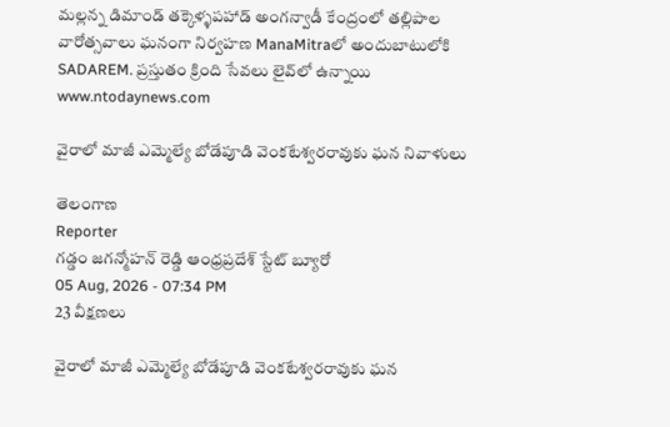మల్లన్న డిమాండ్ తక్కెళ్ళపహాడ్ అంగన్వాడీ కేంద్రంలో తల్లిపాల వారోత్సవాలు ఘనంగా నిర్వహణ ManaMitraలో అందుబాటులోకి SADAREM. ప్రస్తుతం క్రింది సేవలు లైవ్‌లో ఉన్నాయి
www.ntodaynews.com

వైరాలో మాజీ ఎమ్మెల్యే బోడేపూడి వెంకటేశ్వరరావుకు ఘన నివాళులు

తెలంగాణ
Reporter
గడ్డం జగన్మోహన్ రెడ్డి ఆంధ్రప్రదేశ్ స్టేట్ బ్యూరో
05 Aug, 2026 - 07:34 PM
23 వీక్షణలు

వైరాలో మాజీ ఎమ్మెల్యే బోడేపూడి వెంకటేశ్వరరావుకు ఘన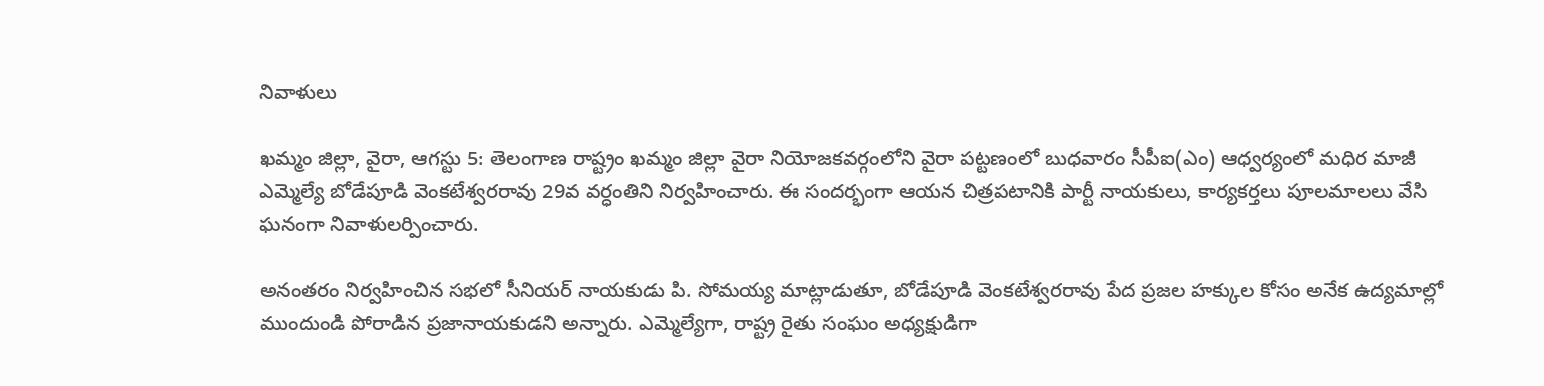నివాళులు

ఖమ్మం జిల్లా, వైరా, ఆగస్టు 5: తెలంగాణ రాష్ట్రం ఖమ్మం జిల్లా వైరా నియోజకవర్గంలోని వైరా పట్టణంలో బుధవారం సీపీఐ(ఎం) ఆధ్వర్యంలో మధిర మాజీ ఎమ్మెల్యే బోడేపూడి వెంకటేశ్వరరావు 29వ వర్ధంతిని నిర్వహించారు. ఈ సందర్భంగా ఆయన చిత్రపటానికి పార్టీ నాయకులు, కార్యకర్తలు పూలమాలలు వేసి ఘనంగా నివాళులర్పించారు.

అనంతరం నిర్వహించిన సభలో సీనియర్ నాయకుడు పి. సోమయ్య మాట్లాడుతూ, బోడేపూడి వెంకటేశ్వరరావు పేద ప్రజల హక్కుల కోసం అనేక ఉద్యమాల్లో ముందుండి పోరాడిన ప్రజానాయకుడని అన్నారు. ఎమ్మెల్యేగా, రాష్ట్ర రైతు సంఘం అధ్యక్షుడిగా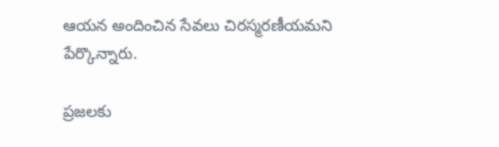ఆయన అందించిన సేవలు చిరస్మరణీయమని పేర్కొన్నారు.

ప్రజలకు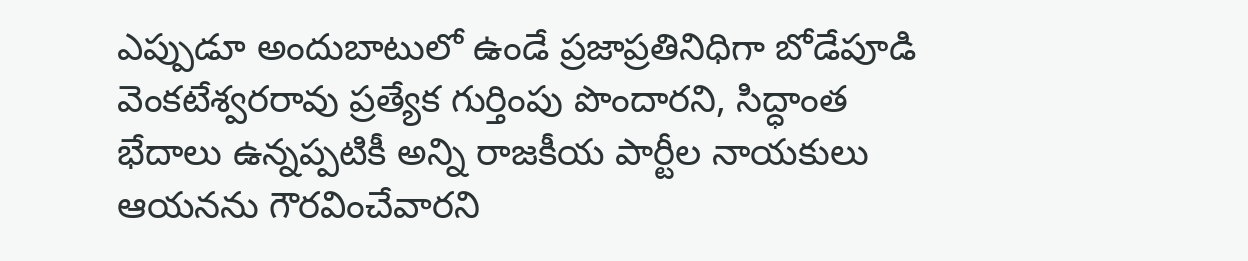ఎప్పుడూ అందుబాటులో ఉండే ప్రజాప్రతినిధిగా బోడేపూడి వెంకటేశ్వరరావు ప్రత్యేక గుర్తింపు పొందారని, సిద్ధాంత భేదాలు ఉన్నప్పటికీ అన్ని రాజకీయ పార్టీల నాయకులు ఆయనను గౌరవించేవారని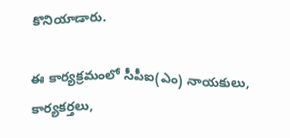కొనియాడారు.

ఈ కార్యక్రమంలో సీపీఐ(ఎం) నాయకులు, కార్యకర్తలు,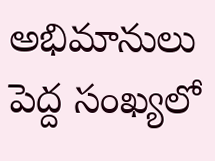అభిమానులు పెద్ద సంఖ్యలో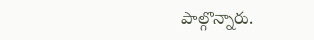పాల్గొన్నారు.